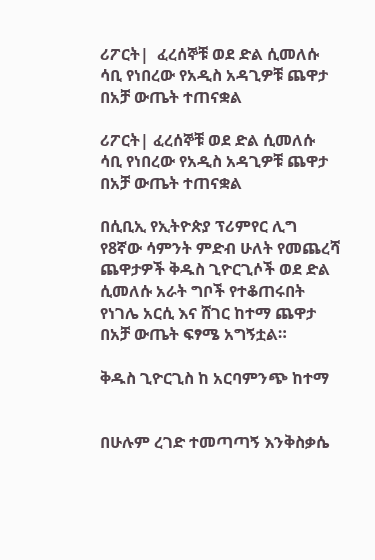ሪፖርት|  ፈረሰኞቹ ወደ ድል ሲመለሱ ሳቢ የነበረው የአዲስ አዳጊዎቹ ጨዋታ በአቻ ውጤት ተጠናቋል

ሪፖርት| ፈረሰኞቹ ወደ ድል ሲመለሱ ሳቢ የነበረው የአዲስ አዳጊዎቹ ጨዋታ በአቻ ውጤት ተጠናቋል

በሲቢኢ የኢትዮጵያ ፕሪምየር ሊግ የ8ኛው ሳምንት ምድብ ሁለት የመጨረሻ ጨዋታዎች ቅዱስ ጊዮርጊሶች ወደ ድል ሲመለሱ አራት ግቦች የተቆጠሩበት የነገሌ አርሲ እና ሸገር ከተማ ጨዋታ በአቻ ውጤት ፍፃሜ አግኝቷል።

ቅዱስ ጊዮርጊስ ከ አርባምንጭ ከተማ


በሁሉም ረገድ ተመጣጣኝ እንቅስቃሴ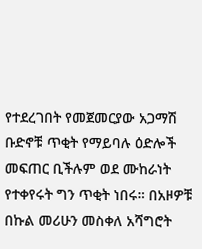የተደረገበት የመጀመርያው አጋማሽ ቡድኖቹ ጥቂት የማይባሉ ዕድሎች መፍጠር ቢችሉም ወደ ሙከራነት የተቀየሩት ግን ጥቂት ነበሩ። በአዞዎቹ በኩል መሪሁን መስቀለ አሻግሮት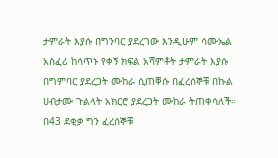ታምራት እያሱ በግንባር ያደረገው እንዲሁም ሳሙኤል አስፈሪ ከሳጥኑ የቀኝ ክፍል አሻምቶት ታምራት እያሱ በግምባር ያደረጋት ሙከራ ሲጠቐሱ በፈረሰኞቹ በኩል ሀብታሙ ጉልላት አክርሮ ያደረጋት ሙከራ ትጠቀሳለች። በ43 ደቂቃ ግን ፈረሰኞቹ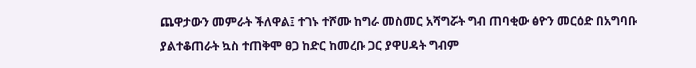ጨዋታውን መምራት ችለዋል፤ ተገኑ ተሾሙ ከግራ መስመር አሻግሯት ግብ ጠባቂው ፅዮን መርዕድ በአግባቡ ያልተቆጠራት ኳስ ተጠቅሞ ፀጋ ከድር ከመረቡ ጋር ያዋሀዳት ግብም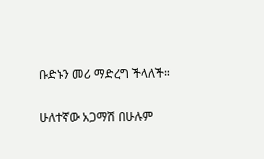ቡድኑን መሪ ማድረግ ችላለች።

ሁለተኛው አጋማሽ በሁሉም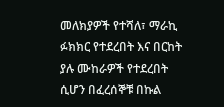መለክያዎች የተሻለ፣ ማራኪ ፉክክር የተደረበት እና በርከት ያሉ ሙከራዎች የተደረበት ሲሆን በፈረሰኞቹ በኩል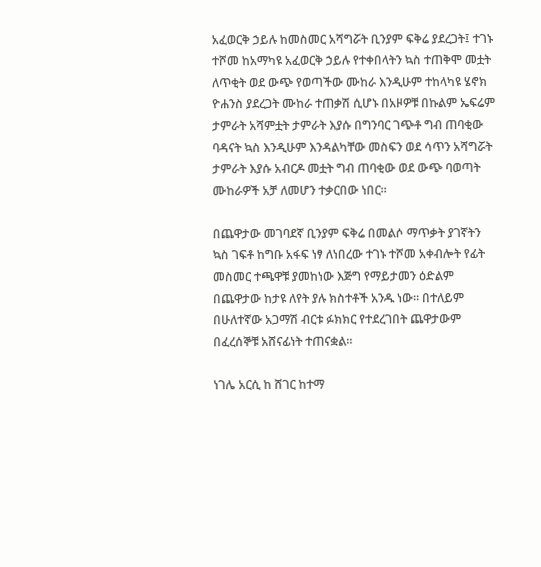አፈወርቅ ኃይሉ ከመስመር አሻግሯት ቢንያም ፍቅሬ ያደረጋት፤ ተገኑ ተሾመ ከአማካዩ አፈወርቅ ኃይሉ የተቀበላትን ኳስ ተጠቅሞ መቷት ለጥቂት ወደ ውጭ የወጣችው ሙከራ እንዲሁም ተከላካዩ ሄኖክ ዮሐንስ ያደረጋት ሙከራ ተጠቃሽ ሲሆኑ በአዞዎቹ በኩልም ኤፍሬም ታምራት አሻምቷት ታምራት እያሱ በግንባር ገጭቶ ግብ ጠባቂው ባዳናት ኳስ እንዲሁም እንዳልካቸው መስፍን ወደ ሳጥን አሻግሯት ታምራት እያሱ አብርዶ መቷት ግብ ጠባቂው ወደ ውጭ ባወጣት ሙከራዎች አቻ ለመሆን ተቃርበው ነበር።

በጨዋታው መገባደኛ ቢንያም ፍቅሬ በመልሶ ማጥቃት ያገኛትን ኳስ ገፍቶ ከግቡ አፋፍ ነፃ ለነበረው ተገኑ ተሾመ አቀብሎት የፊት መስመር ተጫዋቹ ያመከነው እጅግ የማይታመን ዕድልም በጨዋታው ከታዩ ለየት ያሉ ክስተቶች አንዱ ነው። በተለይም በሁለተኛው አጋማሽ ብርቱ ፉክክር የተደረገበት ጨዋታውም በፈረሰኞቹ አሸናፊነት ተጠናቋል።

ነገሌ አርሲ ከ ሸገር ከተማ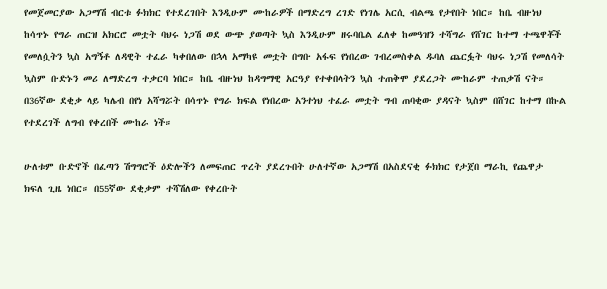የመጀመርያው አጋማሽ ብርቱ ፉክክር የተደረገበት እንዲሁም ሙከራዎች በማድረግ ረገድ የነገሌ አርሲ ብልጫ የታየበት ነበር። ከቤ ብዙነህ ከሳጥኑ የግራ ጠርዝ አክርሮ መቷት ባህሩ ነጋሽ ወደ ውጭ ያወጣት ኳስ እንዲሁም ዘሩባቤል ፈለቀ ከመዓዝን ተሻግራ የሸገር ከተማ ተጫዋቾች የመለሷትን ኳስ አግኝቶ ለዳዊት ተፈራ ካቀበለው በኋላ አማካዩ መቷት በግቡ አፋፍ የነበረው ገብረመስቀል ዱባለ ጨርፏት ባህሩ ነጋሽ የመለሳት ኳስም ቡድኑን መሪ ለማድረግ ተቃርባ ነበር። ከቤ ብዙነህ ከዳግማዊ አርዓያ የተቀበላትን ኳስ ተጠቅሞ ያደረጋት ሙከራም ተጠቃሽ ናት። በ36ኛው ደቂቃ ላይ ካሌብ በየነ አሻግሯት በሳጥኑ የግራ ክፍል የነበረው አንተነህ ተፈራ መቷት ግብ ጠባቂው ያዳናት ኳስም በሸገር ከተማ በኩል የተደረገች ለግብ የቀረበች ሙከራ ነች።

ሁለቱም ቡድኖች በፈጣን ሽግግሮች ዕድሎችን ለመፍጠር ጥረት ያደረጉበት ሁለተኛው አጋማሽ በአስደናቂ ፉክክር የታጀበ ማራኪ የጨዋታ ክፍለ ጊዜ ነበር። በ55ኛው ደቂቃም ተሻሽለው የቀረቡት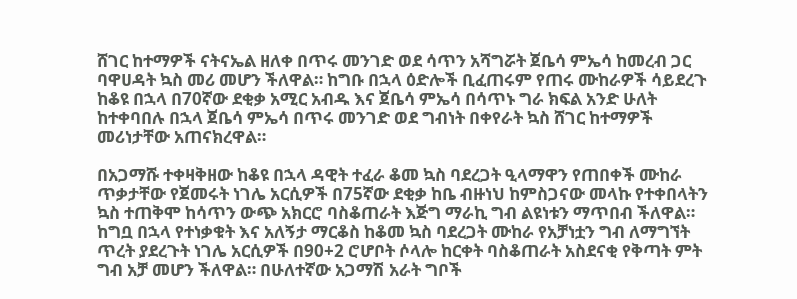ሸገር ከተማዎች ናትናኤል ዘለቀ በጥሩ መንገድ ወደ ሳጥን አሻግሯት ጀቤሳ ምኤሳ ከመረብ ጋር ባዋሀዳት ኳስ መሪ መሆን ችለዋል። ከግቡ በኋላ ዕድሎች ቢፈጠሩም የጠሩ ሙከራዎች ሳይደረጉ ከቆዩ በኋላ በ70ኛው ደቂቃ አሚር አብዱ እና ጀቤሳ ምኤሳ በሳጥኑ ግራ ክፍል አንድ ሁለት ከተቀባበሉ በኋላ ጀቤሳ ምኤሳ በጥሩ መንገድ ወደ ግብነት በቀየራት ኳስ ሸገር ከተማዎች መሪነታቸው አጠናክረዋል።

በአጋማሹ ተቀዛቅዘው ከቆዩ በኋላ ዳዊት ተፈራ ቆመ ኳስ ባደረጋት ዒላማዋን የጠበቀች ሙከራ ጥቃታቸው የጀመሩት ነገሌ አርሲዎች በ75ኛው ደቂቃ ከቤ ብዙነህ ከምስጋናው መላኩ የተቀበላትን ኳስ ተጠቅሞ ከሳጥን ውጭ አክርሮ ባስቆጠራት እጅግ ማራኪ ግብ ልዩነቱን ማጥበብ ችለዋል። ከግቧ በኋላ የተነቃቁት እና አለኝታ ማርቆስ ከቆመ ኳስ ባደረጋት ሙከራ የአቻነቷን ግብ ለማግኘት ጥረት ያደረጉት ነገሌ አርሲዎች በ90+2 ሮሆቦት ሶላሎ ከርቀት ባስቆጠራት አስደናቂ የቅጣት ምት ግብ አቻ መሆን ችለዋል። በሁለተኛው አጋማሽ አራት ግቦች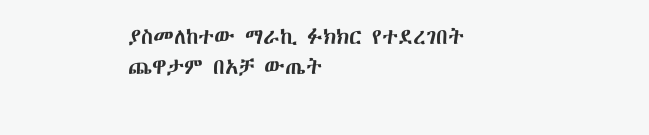ያስመለከተው ማራኪ ፉክክር የተደረገበት ጨዋታም በአቻ ውጤት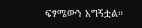ፍፃሜውን አግኝቷል።